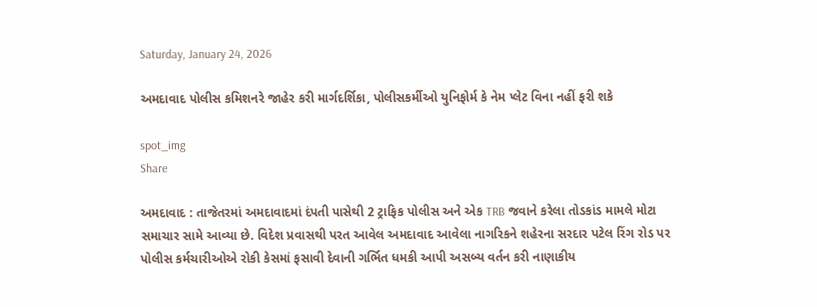Saturday, January 24, 2026

અમદાવાદ પોલીસ કમિશનરે જાહેર કરી માર્ગદર્શિકા, પોલીસકર્મીઓ યુનિફોર્મ કે નેમ પ્લેટ વિના નહીં ફરી શકે

spot_img
Share

અમદાવાદ : તાજેતરમાં અમદાવાદમાં દંપતી પાસેથી 2 ટ્રાફિક પોલીસ અને એક TRB જવાને કરેલા તોડકાંડ મામલે મોટા સમાચાર સામે આવ્યા છે. વિદેશ પ્રવાસથી પરત આવેલ અમદાવાદ આવેલા નાગરિકને શહેરના સરદાર પટેલ રિંગ રોડ પર પોલીસ કર્મચારીઓએ રોકી કેસમાં ફસાવી દેવાની ગર્ભિત ધમકી આપી અસબ્ય વર્તન કરી નાણાકીય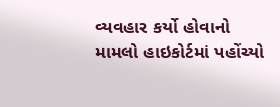વ્યવહાર કર્યો હોવાનો મામલો હાઇકોર્ટમાં પહોંચ્યો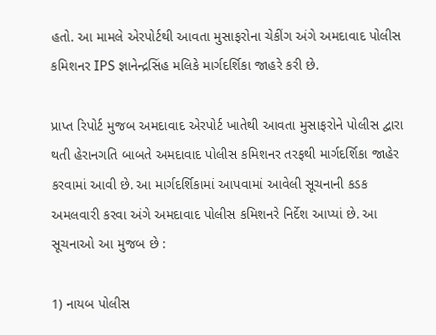હતો. આ મામલે એરપોર્ટથી આવતા મુસાફરોના ચેકીંગ અંગે અમદાવાદ પોલીસ કમિશનર IPS જ્ઞાનેન્દ્રસિંહ મલિકે માર્ગદર્શિકા જાહરે કરી છે.

પ્રાપ્ત રિપોર્ટ મુજબ અમદાવાદ એરપોર્ટ ખાતેથી આવતા મુસાફરોને પોલીસ દ્વારા થતી હેરાનગતિ બાબતે અમદાવાદ પોલીસ કમિશનર તરફથી માર્ગદર્શિકા જાહેર કરવામાં આવી છે. આ માર્ગદર્શિકામાં આપવામાં આવેલી સૂચનાની કડક અમલવારી કરવા અંગે અમદાવાદ પોલીસ કમિશનરે નિર્દેશ આપ્યાં છે. આ સૂચનાઓ આ મુજબ છે :

1) નાયબ પોલીસ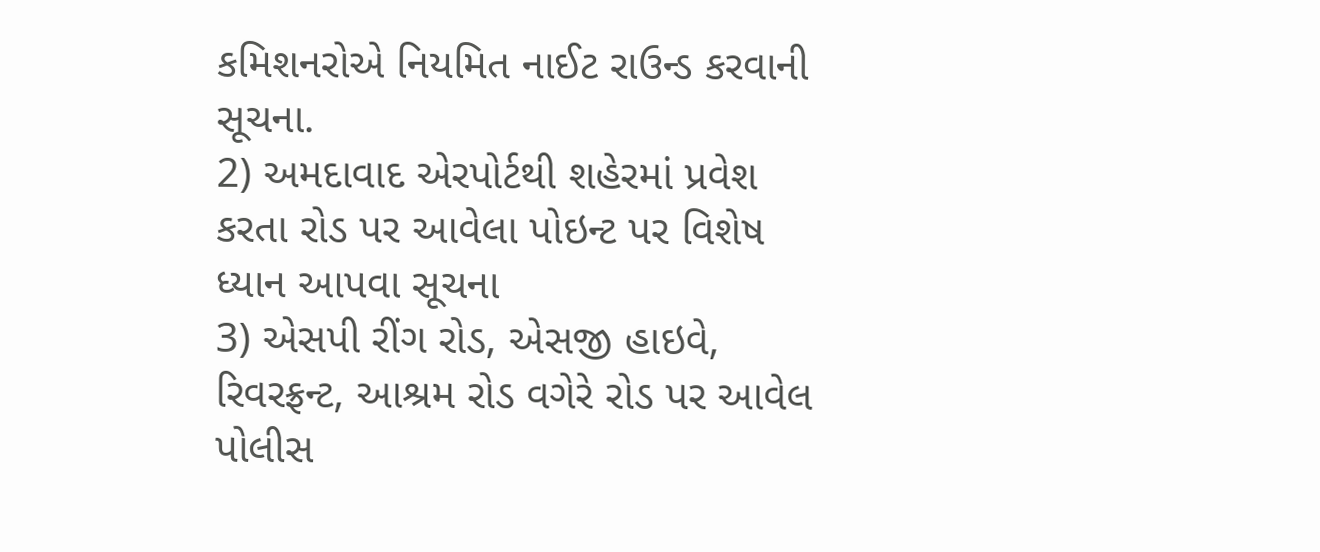કમિશનરોએ નિયમિત નાઈટ રાઉન્ડ કરવાની સૂચના.
2) અમદાવાદ એરપોર્ટથી શહેરમાં પ્રવેશ કરતા રોડ પર આવેલા પોઇન્ટ પર વિશેષ ધ્યાન આપવા સૂચના
3) એસપી રીંગ રોડ, એસજી હાઇવે, રિવરફ્રન્ટ, આશ્રમ રોડ વગેરે રોડ પર આવેલ પોલીસ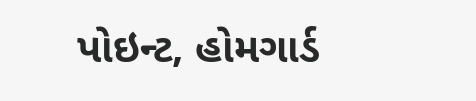પોઇન્ટ, હોમગાર્ડ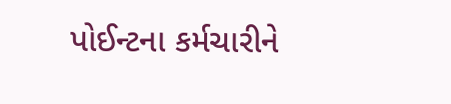પોઈન્ટના કર્મચારીને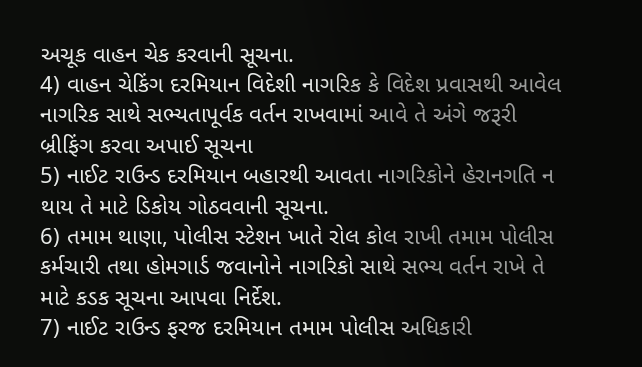અચૂક વાહન ચેક કરવાની સૂચના.
4) વાહન ચેકિંગ દરમિયાન વિદેશી નાગરિક કે વિદેશ પ્રવાસથી આવેલ નાગરિક સાથે સભ્યતાપૂર્વક વર્તન રાખવામાં આવે તે અંગે જરૂરી બ્રીફિંગ કરવા અપાઈ સૂચના
5) નાઈટ રાઉન્ડ દરમિયાન બહારથી આવતા નાગરિકોને હેરાનગતિ ન થાય તે માટે ડિકોય ગોઠવવાની સૂચના.
6) તમામ થાણા, પોલીસ સ્ટેશન ખાતે રોલ કોલ રાખી તમામ પોલીસ કર્મચારી તથા હોમગાર્ડ જવાનોને નાગરિકો સાથે સભ્ય વર્તન રાખે તે માટે કડક સૂચના આપવા નિર્દેશ.
7) નાઈટ રાઉન્ડ ફરજ દરમિયાન તમામ પોલીસ અધિકારી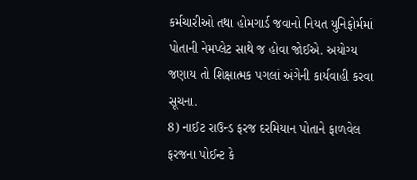કર્મચારીઓ તથા હોમગાર્ડ જવાનો નિયત યુનિફોર્મમાં પોતાની નેમપ્લેટ સાથે જ હોવા જોઈએ. અયોગ્ય જણાય તો શિક્ષાત્મક પગલાં અંગેની કાર્યવાહી કરવા સૂચના.
8) નાઈટ રાઉન્ડ ફરજ દરમિયાન પોતાને ફાળવેલ ફરજના પોઈન્ટ કે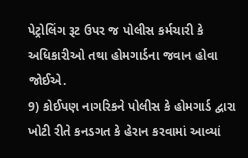પેટ્રોલિંગ રૂટ ઉપર જ પોલીસ કર્મચારી કે અધિકારીઓ તથા હોમગાર્ડના જવાન હોવા જોઈએ.
9) કોઈપણ નાગરિકને પોલીસ કે હોમગાર્ડ દ્વારા ખોટી રીતે કનડગત કે હેરાન કરવામાં આવ્યાં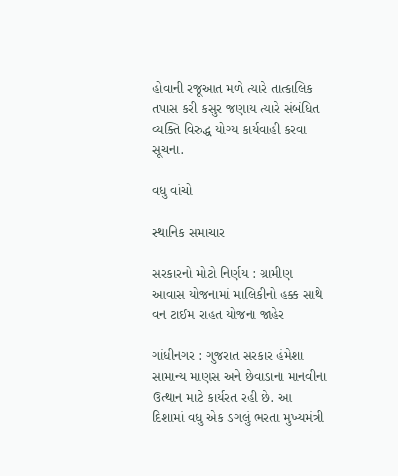હોવાની રજૂઆત મળે ત્યારે તાત્કાલિક તપાસ કરી કસુર જણાય ત્યારે સંબંધિત વ્યક્તિ વિરુદ્ધ યોગ્ય કાર્યવાહી કરવા સૂચના.

વધુ વાંચો

સ્થાનિક સમાચાર

સરકારનો મોટો નિર્ણય : ગ્રામીણ આવાસ યોજનામાં માલિકીનો હક્ક સાથે વન ટાઈમ રાહત યોજના જાહેર

ગાંધીનગર : ગુજરાત સરકાર હંમેશા સામાન્ય માણસ અને છેવાડાના માનવીના ઉત્થાન માટે કાર્યરત રહી છે. આ દિશામાં વધુ એક ડગલું ભરતા મુખ્યમંત્રી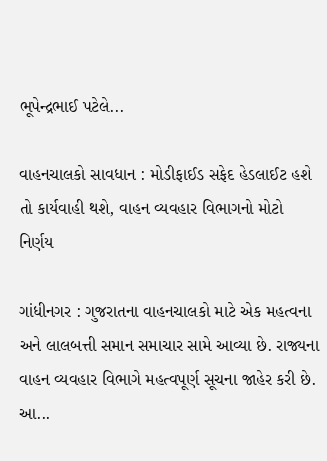ભૂપેન્દ્રભાઈ પટેલે...

વાહનચાલકો સાવધાન : મોડીફાઈડ સફેદ હેડલાઈટ હશે તો કાર્યવાહી થશે, વાહન વ્યવહાર વિભાગનો મોટો નિર્ણય

ગાંધીનગર : ગુજરાતના વાહનચાલકો માટે એક મહત્વના અને લાલબત્તી સમાન સમાચાર સામે આવ્યા છે. રાજ્યના વાહન વ્યવહાર વિભાગે મહત્વપૂર્ણ સૂચના જાહેર કરી છે. આ...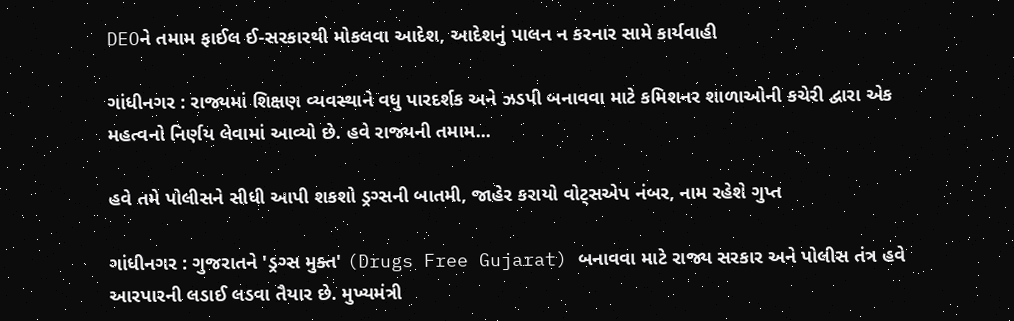DEOને તમામ ફાઈલ ઈ-સરકારથી મોકલવા આદેશ, આદેશનું પાલન ન કરનાર સામે કાર્યવાહી

ગાંધીનગર : રાજ્યમાં શિક્ષણ વ્યવસ્થાને વધુ પારદર્શક અને ઝડપી બનાવવા માટે કમિશનર શાળાઓની કચેરી દ્વારા એક મહત્વનો નિર્ણય લેવામાં આવ્યો છે. હવે રાજ્યની તમામ...

હવે તમે પોલીસને સીધી આપી શકશો ડ્રગ્સની બાતમી, જાહેર કરાયો વોટ્સએપ નંબર, નામ રહેશે ગુપ્ત

ગાંધીનગર : ગુજરાતને 'ડ્રગ્સ મુક્ત' (Drugs Free Gujarat) બનાવવા માટે રાજ્ય સરકાર અને પોલીસ તંત્ર હવે આરપારની લડાઈ લડવા તૈયાર છે. મુખ્યમંત્રી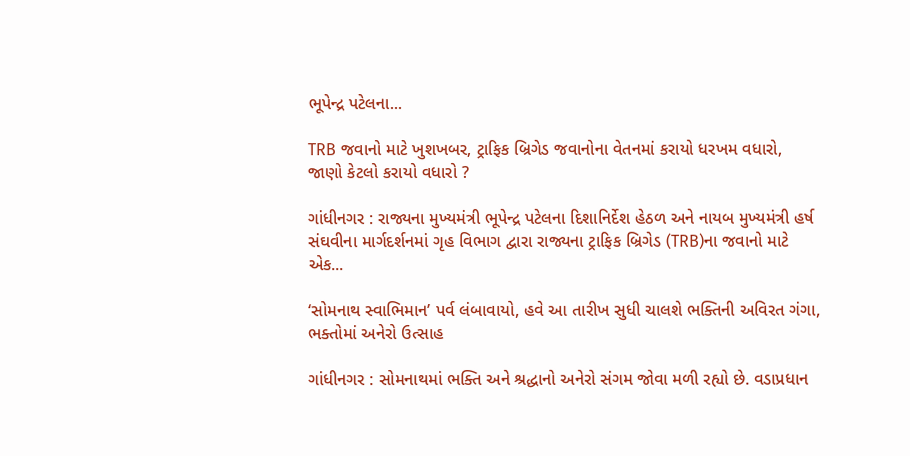ભૂપેન્દ્ર પટેલના...

TRB જવાનો માટે ખુશખબર, ટ્રાફિક બ્રિગેડ જવાનોના વેતનમાં કરાયો ધરખમ વધારો, જાણો કેટલો કરાયો વધારો ?

ગાંધીનગર : રાજ્યના મુખ્યમંત્રી ભૂપેન્દ્ર પટેલના દિશાનિર્દેશ હેઠળ અને નાયબ મુખ્યમંત્રી હર્ષ સંઘવીના માર્ગદર્શનમાં ગૃહ વિભાગ દ્વારા રાજ્યના ટ્રાફિક બ્રિગેડ (TRB)ના જવાનો માટે એક...

‘સોમનાથ સ્વાભિમાન’ પર્વ લંબાવાયો, હવે આ તારીખ સુધી ચાલશે ભક્તિની અવિરત ગંગા, ભક્તોમાં અનેરો ઉત્સાહ

ગાંધીનગર : સોમનાથમાં ભક્તિ અને શ્રદ્ધાનો અનેરો સંગમ જોવા મળી રહ્યો છે. વડાપ્રધાન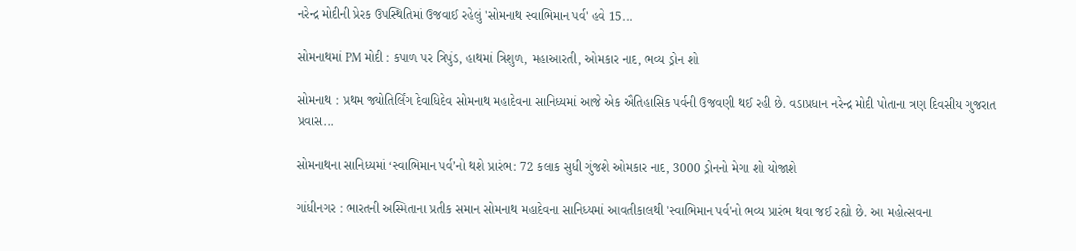નરેન્દ્ર મોદીની પ્રેરક ઉપસ્થિતિમાં ઉજવાઈ રહેલું 'સોમનાથ સ્વાભિમાન પર્વ' હવે 15...

સોમનાથમાં PM મોદી : કપાળ પર ત્રિપુંડ, હાથમાં ત્રિશુળ, મહાઆરતી, ઓમકાર નાદ, ભવ્ય ડ્રોન શો

સોમનાથ : પ્રથમ જ્યોતિર્લિંગ દેવાધિદેવ સોમનાથ મહાદેવના સાનિધ્યમાં આજે એક ઐતિહાસિક પર્વની ઉજવણી થઈ રહી છે. વડાપ્રધાન નરેન્દ્ર મોદી પોતાના ત્રણ દિવસીય ગુજરાત પ્રવાસ...

સોમનાથના સાનિધ્યમાં ‘સ્વાભિમાન પર્વ’નો થશે પ્રારંભ: 72 કલાક સુધી ગુંજશે ઓમકાર નાદ, 3000 ડ્રોનનો મેગા શો યોજાશે

ગાંધીનગર : ભારતની અસ્મિતાના પ્રતીક સમાન સોમનાથ મહાદેવના સાનિધ્યમાં આવતીકાલથી 'સ્વાભિમાન પર્વ'નો ભવ્ય પ્રારંભ થવા જઈ રહ્યો છે. આ મહોત્સવના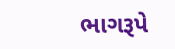ભાગરૂપે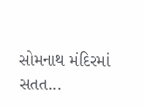સોમનાથ મંદિરમાં સતત...